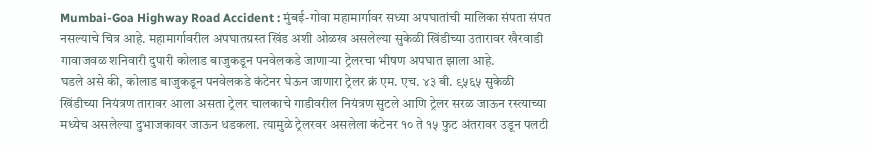Mumbai-Goa Highway Road Accident : मुंबई-गोवा महामार्गावर सध्या अपघातांची मालिका संपता संपत नसल्याचे चित्र आहे. महामार्गावरील अपघातग्रस्त खिंड अशी ओळख असलेल्या सुकेळी खिंडीच्या उतारावर खैरवाडी गावाजवळ शनिवारी दुपारी कोलाड बाजुकडून पनवेलकडे जाणाऱ्या ट्रेलरचा भीषण अपघात झाला आहे.
घडले असे की, कोलाड बाजुकडून पनवेलकडे कंटेनर घेऊन जाणारा ट्रेलर क्रं एम. एच. ४३ बी. ९५६५ सुकेळी खिंडीच्या नियंत्रण तारावर आला असता ट्रेलर चालकाचे गाडीवरील नियंत्रण सुटले आणि ट्रेलर सरळ जाऊन रस्त्याच्या मध्येच असलेल्या दुभाजकावर जाऊन धडकला. त्यामुळे ट्रेलरवर असलेला कंटेनर १० ते १५ फुट अंतरावर उडून पलटी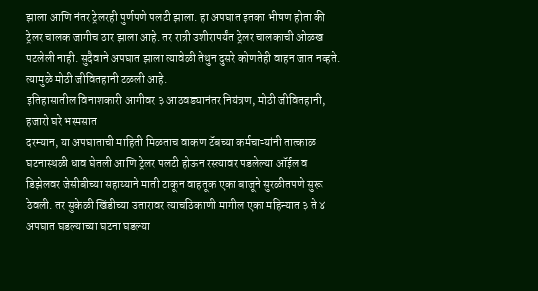झाला आणि नंतर ट्रेलरही पुर्णपणे पलटी झाला. हा अपघात इतका भीषण होता की ट्रेलर चालक जागीच ठार झाला आहे. तर रात्री उशीरापर्यंत ट्रेलर चालकाची ओळख पटलेली नाही. सुदैवाने अपघात झाला त्यावेळी तेथुन दुसरे कोणतेही वाहन जात नव्हते. त्यामुळे मोठी जीवितहानी टळली आहे.
इतिहासातील विनाशकारी आगीवर ३ आठवड्यानंतर नियंत्रण, मोठी जीवितहानी, हजारो घरे भस्मसात
दरम्यान, या अपघाताची माहिती मिळताच वाकण टॅबच्या कर्मचाऱ्यांनी तात्काळ घटनास्थळी धाव घेतली आणि ट्रेलर पलटी होऊन रस्त्यावर पडलेल्या ऑईल व डिझेलवर जेसीबीच्या सहाय्याने माती टाकून वाहतूक एका बाजूने सुरळीतपणे सुरू ठेवली. तर सुकेळी खिंडीच्या उतारावर त्याचठिकाणी मागील एका महिन्यात ३ ते ४ अपघात घडल्याच्या घटना घडल्या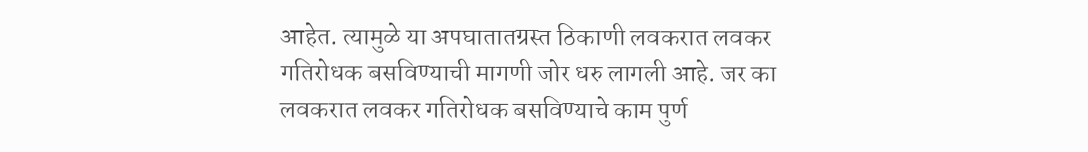आहेत. त्यामुळे या अपघातातग्रस्त ठिकाणी लवकरात लवकर गतिरोधक बसविण्याची मागणी जोर धरु लागली आहे. जर का लवकरात लवकर गतिरोधक बसविण्याचे काम पुर्ण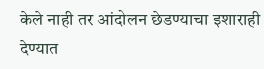केले नाही तर आंदोलन छेडण्याचा इशाराही देण्यात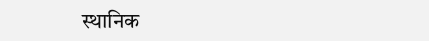स्थानिक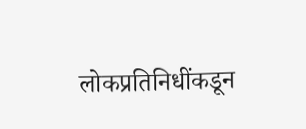लोकप्रतिनिधींकडून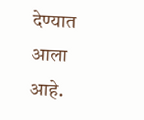देण्यात आला आहे.